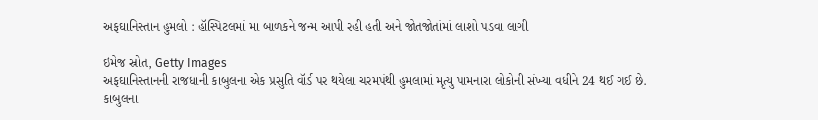અફઘાનિસ્તાન હુમલો : હૉસ્પિટલમાં મા બાળકને જન્મ આપી રહી હતી અને જોતજોતાંમાં લાશો પડવા લાગી

ઇમેજ સ્રોત, Getty Images
અફઘાનિસ્તાનની રાજધાની કાબુલના એક પ્રસુતિ વૉર્ડ પર થયેલા ચરમપંથી હુમલામાં મૃત્યુ પામનારા લોકોની સંખ્યા વધીને 24 થઈ ગઈ છે.
કાબુલના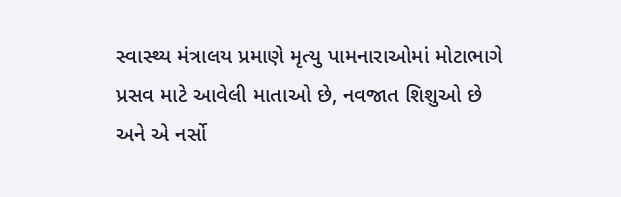સ્વાસ્થ્ય મંત્રાલય પ્રમાણે મૃત્યુ પામનારાઓમાં મોટાભાગે પ્રસવ માટે આવેલી માતાઓ છે, નવજાત શિશુઓ છે અને એ નર્સો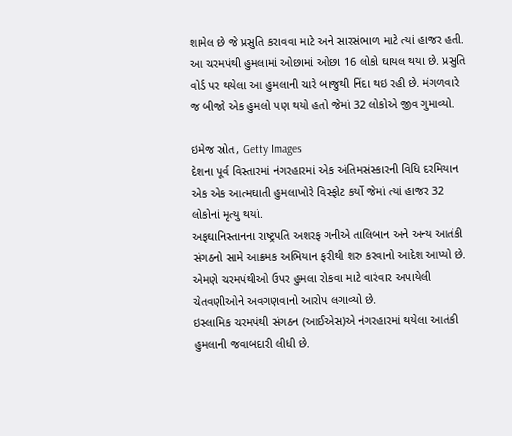શામેલ છે જે પ્રસુતિ કરાવવા માટે અને સારસંભાળ માટે ત્યાં હાજર હતી.
આ ચરમપંથી હુમલામાં ઓછામાં ઓછા 16 લોકો ઘાયલ થયા છે. પ્રસુતિ વોર્ડ પર થયેલા આ હુમલાની ચારે બાજુથી નિંદા થઇ રહી છે. મંગળવારે જ બીજો એક હુમલો પણ થયો હતો જેમાં 32 લોકોએ જીવ ગુમાવ્યો.

ઇમેજ સ્રોત, Getty Images
દેશના પૂર્વ વિસ્તારમાં નંગરહારમાં એક અંતિમસંસ્કારની વિધિ દરમિયાન એક એક આત્મઘાતી હુમલાખોરે વિસ્ફોટ કર્યો જેમાં ત્યાં હાજર 32 લોકોનાં મૃત્યુ થયાં.
અફઘાનિસ્તાનના રાષ્ટ્રપતિ અશરફ ગનીએ તાલિબાન અને અન્ય આતંકી સંગઠનો સામે આક્રમક અભિયાન ફરીથી શરુ કરવાનો આદેશ આપ્યો છે.
એમણે ચરમપંથીઓ ઉપર હુમલા રોકવા માટે વારંવાર અપાયેલી ચેતવણીઓને અવગણવાનો આરોપ લગાવ્યો છે.
ઇસ્લામિક ચરમપંથી સંગઠન (આઈએસ)એ નંગરહારમાં થયેલા આતંકી હુમલાની જવાબદારી લીધી છે.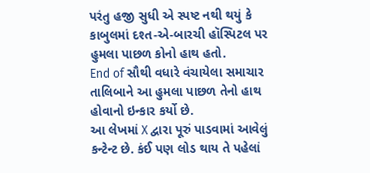પરંતુ હજી સુધી એ સ્પષ્ટ નથી થયું કે કાબુલમાં દશ્ત-એ-બારચી હૉસ્પિટલ પર હુમલા પાછળ કોનો હાથ હતો.
End of સૌથી વધારે વંચાયેલા સમાચાર
તાલિબાને આ હુમલા પાછળ તેનો હાથ હોવાનો ઇન્કાર કર્યો છે.
આ લેખમાં X દ્વારા પૂરું પાડવામાં આવેલું કન્ટેન્ટ છે. કંઈ પણ લોડ થાય તે પહેલાં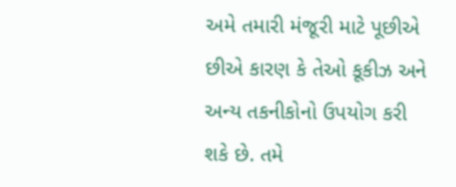અમે તમારી મંજૂરી માટે પૂછીએ છીએ કારણ કે તેઓ કૂકીઝ અને અન્ય તકનીકોનો ઉપયોગ કરી શકે છે. તમે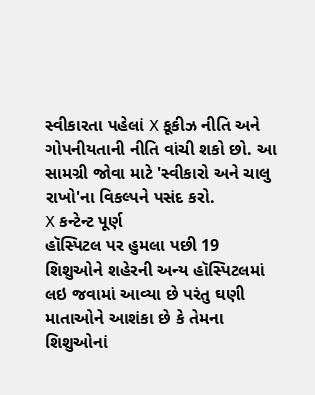સ્વીકારતા પહેલાં X કૂકીઝ નીતિ અને ગોપનીયતાની નીતિ વાંચી શકો છો. આ સામગ્રી જોવા માટે 'સ્વીકારો અને ચાલુ રાખો'ના વિકલ્પને પસંદ કરો.
X કન્ટેન્ટ પૂર્ણ
હૉસ્પિટલ પર હુમલા પછી 19 શિશુઓને શહેરની અન્ય હૉસ્પિટલમાં લઇ જવામાં આવ્યા છે પરંતુ ઘણી માતાઓને આશંકા છે કે તેમના શિશુઓનાં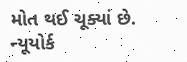મોત થઈ ચૂક્યાં છે.
ન્યૂયોર્ક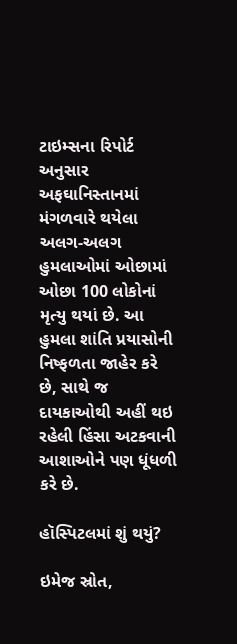ટાઇમ્સના રિપોર્ટ અનુસાર અફઘાનિસ્તાનમાં મંગળવારે થયેલા અલગ-અલગ હુમલાઓમાં ઓછામાં ઓછા 100 લોકોનાં મૃત્યુ થયાં છે. આ હુમલા શાંતિ પ્રયાસોની નિષ્ફળતા જાહેર કરે છે, સાથે જ દાયકાઓથી અહીં થઇ રહેલી હિંસા અટકવાની આશાઓને પણ ધૂંધળી કરે છે.

હૉસ્પિટલમાં શું થયું?

ઇમેજ સ્રોત,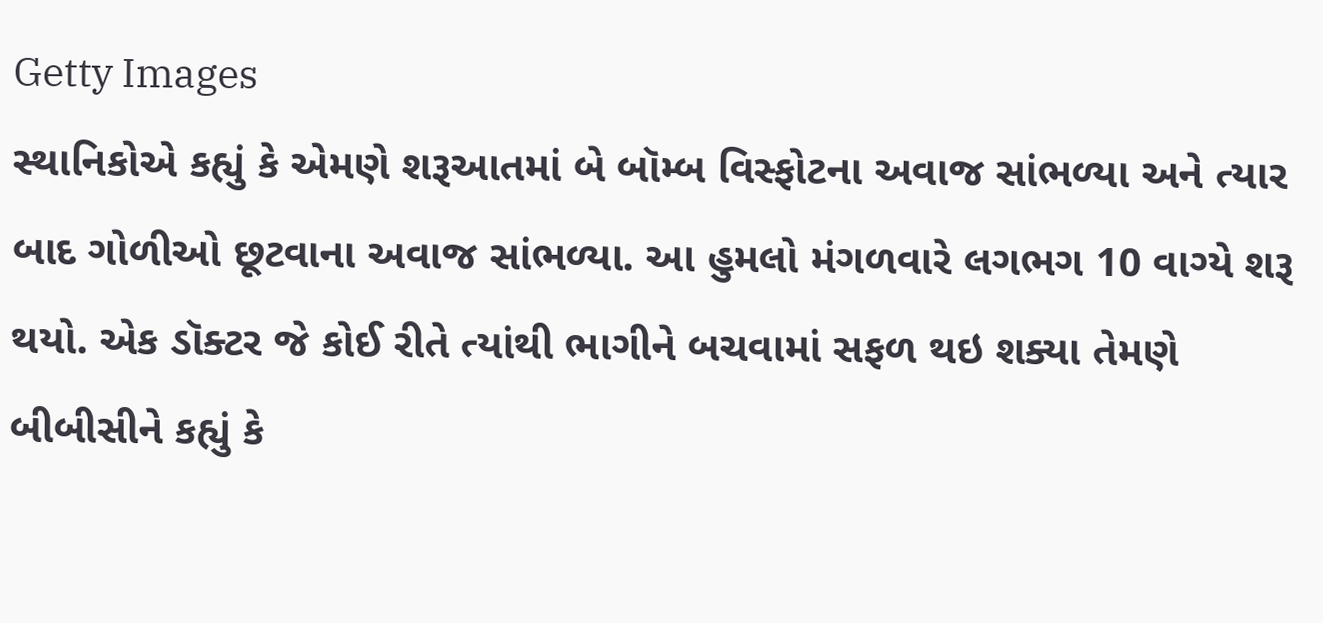Getty Images
સ્થાનિકોએ કહ્યું કે એમણે શરૂઆતમાં બે બૉમ્બ વિસ્ફોટના અવાજ સાંભળ્યા અને ત્યાર બાદ ગોળીઓ છૂટવાના અવાજ સાંભળ્યા. આ હુમલો મંગળવારે લગભગ 10 વાગ્યે શરૂ થયો. એક ડૉક્ટર જે કોઈ રીતે ત્યાંથી ભાગીને બચવામાં સફળ થઇ શક્યા તેમણે બીબીસીને કહ્યું કે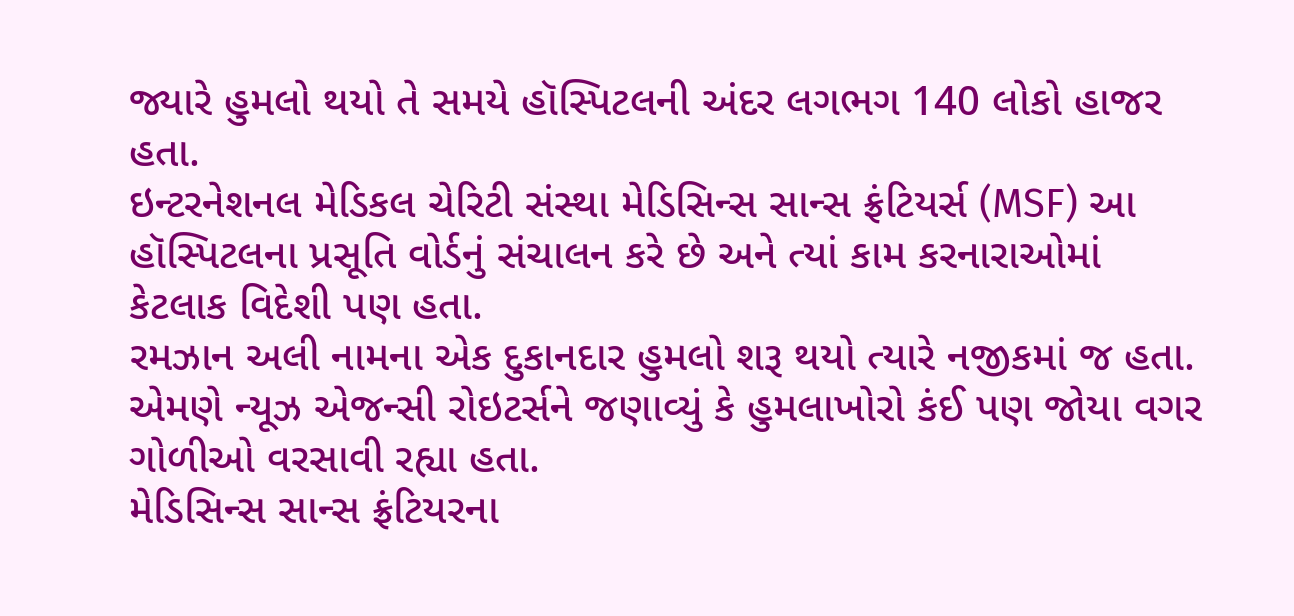જ્યારે હુમલો થયો તે સમયે હૉસ્પિટલની અંદર લગભગ 140 લોકો હાજર હતા.
ઇન્ટરનેશનલ મેડિકલ ચેરિટી સંસ્થા મેડિસિન્સ સાન્સ ફ્રંટિયર્સ (MSF) આ હૉસ્પિટલના પ્રસૂતિ વોર્ડનું સંચાલન કરે છે અને ત્યાં કામ કરનારાઓમાં કેટલાક વિદેશી પણ હતા.
રમઝાન અલી નામના એક દુકાનદાર હુમલો શરૂ થયો ત્યારે નજીકમાં જ હતા. એમણે ન્યૂઝ એજન્સી રોઇટર્સને જણાવ્યું કે હુમલાખોરો કંઈ પણ જોયા વગર ગોળીઓ વરસાવી રહ્યા હતા.
મેડિસિન્સ સાન્સ ફ્રંટિયરના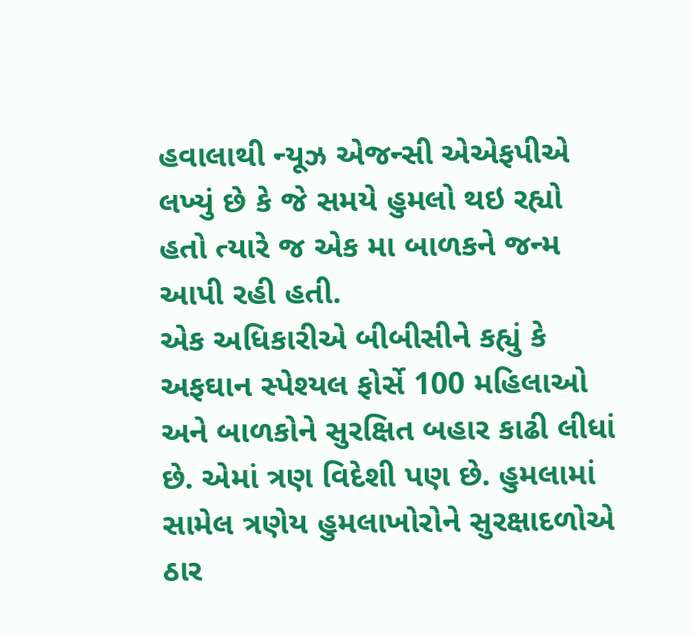હવાલાથી ન્યૂઝ એજન્સી એએફપીએ લખ્યું છે કે જે સમયે હુમલો થઇ રહ્યો હતો ત્યારે જ એક મા બાળકને જન્મ આપી રહી હતી.
એક અધિકારીએ બીબીસીને કહ્યું કે અફઘાન સ્પેશ્યલ ફોર્સે 100 મહિલાઓ અને બાળકોને સુરક્ષિત બહાર કાઢી લીધાં છે. એમાં ત્રણ વિદેશી પણ છે. હુમલામાં સામેલ ત્રણેય હુમલાખોરોને સુરક્ષાદળોએ ઠાર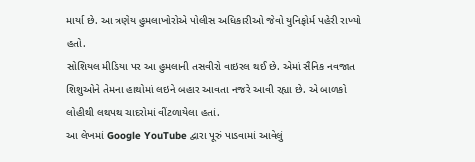માર્યા છે. આ ત્રણેય હુમલાખોરોએ પોલીસ અધિકારીઓ જેવો યુનિફોર્મ પહેરી રાખ્યો હતો.
સોશિયલ મીડિયા પર આ હુમલાની તસવીરો વાઇરલ થઈ છે. એમાં સૈનિક નવજાત શિશુઓને તેમના હાથોમાં લઇને બહાર આવતા નજરે આવી રહ્યા છે. એ બાળકો લોહીથી લથપથ ચાદરોમાં વીંટળાયેલા હતાં.
આ લેખમાં Google YouTube દ્વારા પૂરું પાડવામાં આવેલું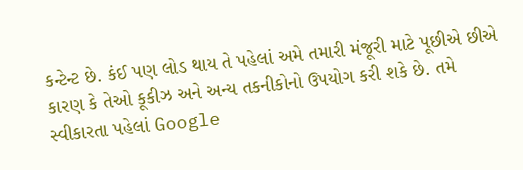કન્ટેન્ટ છે. કંઈ પણ લોડ થાય તે પહેલાં અમે તમારી મંજૂરી માટે પૂછીએ છીએ કારણ કે તેઓ કૂકીઝ અને અન્ય તકનીકોનો ઉપયોગ કરી શકે છે. તમે સ્વીકારતા પહેલાં Google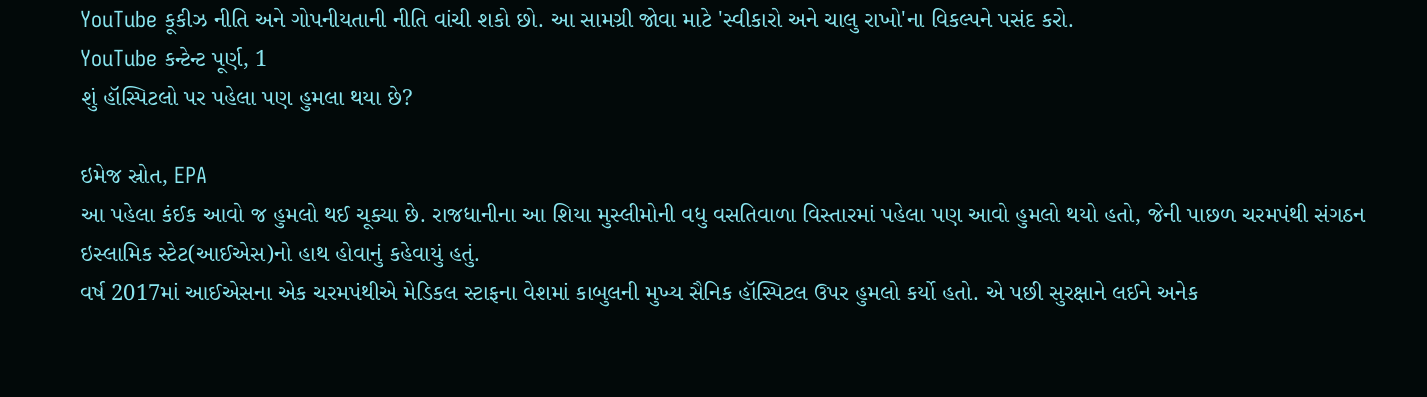YouTube કૂકીઝ નીતિ અને ગોપનીયતાની નીતિ વાંચી શકો છો. આ સામગ્રી જોવા માટે 'સ્વીકારો અને ચાલુ રાખો'ના વિકલ્પને પસંદ કરો.
YouTube કન્ટેન્ટ પૂર્ણ, 1
શું હૉસ્પિટલો પર પહેલા પણ હુમલા થયા છે?

ઇમેજ સ્રોત, EPA
આ પહેલા કંઈક આવો જ હુમલો થઈ ચૂક્યા છે. રાજધાનીના આ શિયા મુસ્લીમોની વધુ વસતિવાળા વિસ્તારમાં પહેલા પણ આવો હુમલો થયો હતો, જેની પાછળ ચરમપંથી સંગઠન ઇસ્લામિક સ્ટેટ(આઈએસ)નો હાથ હોવાનું કહેવાયું હતું.
વર્ષ 2017માં આઈએસના એક ચરમપંથીએ મેડિકલ સ્ટાફના વેશમાં કાબુલની મુખ્ય સૈનિક હૉસ્પિટલ ઉપર હુમલો કર્યો હતો. એ પછી સુરક્ષાને લઈને અનેક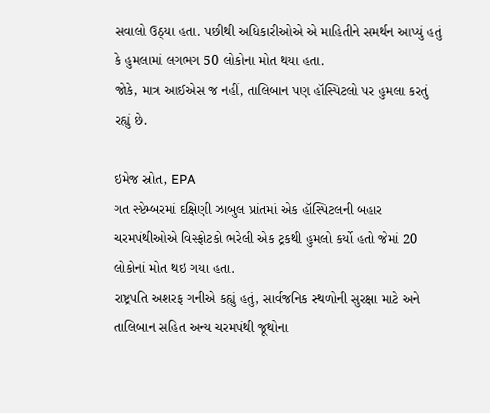સવાલો ઉઠ્યા હતા. પછીથી અધિકારીઓએ એ માહિતીને સમર્થન આપ્યું હતું કે હુમલામાં લગભગ 50 લોકોના મોત થયા હતા.
જોકે, માત્ર આઈએસ જ નહીં, તાલિબાન પણ હૉસ્પિટલો પર હુમલા કરતું રહ્યું છે.

ઇમેજ સ્રોત, EPA
ગત સ્પ્ટેમ્બરમાં દક્ષિણી ઝાબુલ પ્રાંતમાં એક હૉસ્પિટલની બહાર ચરમપંથીઓએ વિસ્ફોટકો ભરેલી એક ટ્રકથી હુમલો કર્યો હતો જેમાં 20 લોકોનાં મોત થઇ ગયા હતા.
રાષ્ટ્રપતિ અશરફ ગનીએ કહ્યું હતું, સાર્વજનિક સ્થળોની સુરક્ષા માટે અને તાલિબાન સહિત અન્ય ચરમપંથી જૂથોના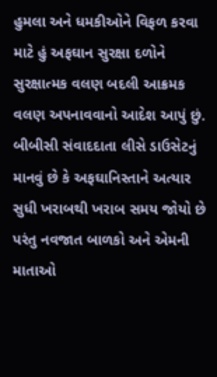હુમલા અને ધમકીઓને વિફળ કરવા માટે હું અફઘાન સુરક્ષા દળોને સુરક્ષાત્મક વલણ બદલી આક્રમક વલણ અપનાવવાનો આદેશ આપું છું.
બીબીસી સંવાદદાતા લીસે ડાઉસેટનું માનવું છે કે અફઘાનિસ્તાને અત્યાર સુધી ખરાબથી ખરાબ સમય જોયો છે પરંતુ નવજાત બાળકો અને એમની માતાઓ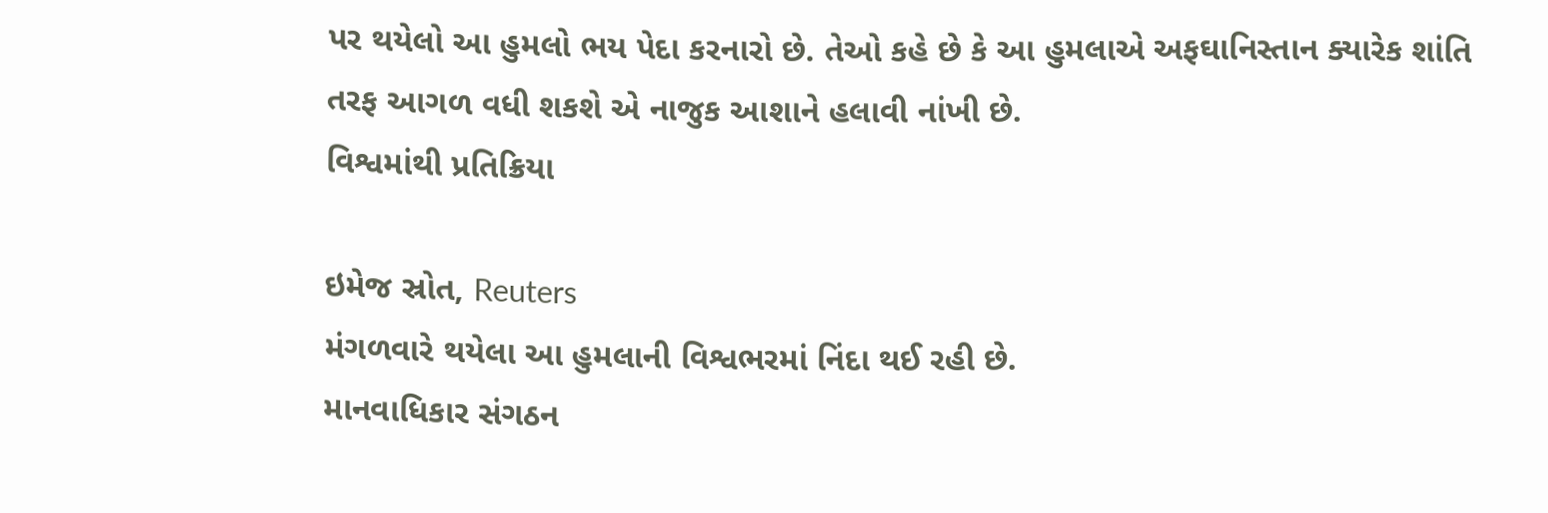પર થયેલો આ હુમલો ભય પેદા કરનારો છે. તેઓ કહે છે કે આ હુમલાએ અફઘાનિસ્તાન ક્યારેક શાંતિ તરફ આગળ વધી શકશે એ નાજુક આશાને હલાવી નાંખી છે.
વિશ્વમાંથી પ્રતિક્રિયા

ઇમેજ સ્રોત, Reuters
મંગળવારે થયેલા આ હુમલાની વિશ્વભરમાં નિંદા થઈ રહી છે.
માનવાધિકાર સંગઠન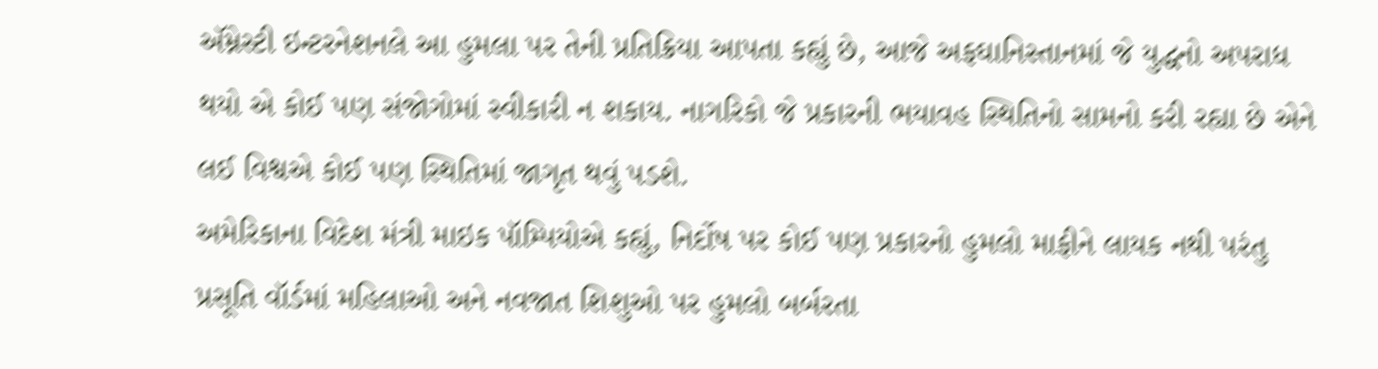ઍમ્નેસ્ટી ઇન્ટરનેશનલે આ હુમલા પર તેની પ્રતિક્રિયા આપતા કહ્યું છે, આજે અફઘાનિસ્તાનમાં જે યુદ્ધનો અપરાધ થયો એ કોઈ પણ સંજોગોમાં સ્વીકારી ન શકાય. નાગરિકો જે પ્રકારની ભયાવહ સ્થિતિનો સામનો કરી રહ્યા છે એને લઈ વિશ્વએ કોઈ પણ સ્થિતિમાં જાગૃત થવું પડશે.
અમેરિકાના વિદેશ મંત્રી માઇક પૉમ્પિયોએ કહ્યું, નિર્દોષ પર કોઈ પણ પ્રકારનો હુમલો માફીને લાયક નથી પરંતુ પ્રસૂતિ વૉર્ડમાં મહિલાઓ અને નવજાત શિશુઓ પર હુમલો બર્બરતા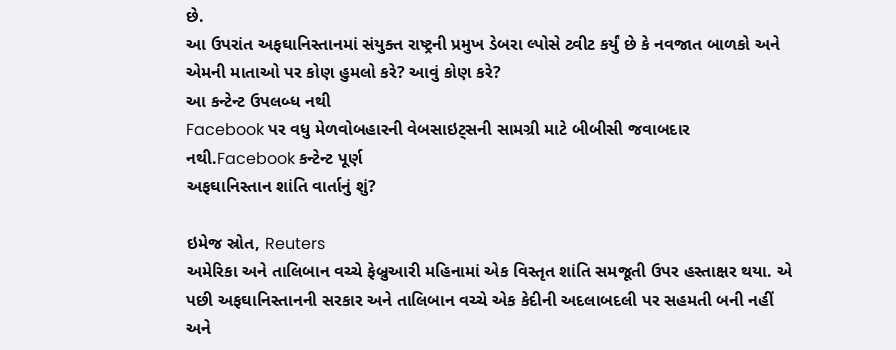છે.
આ ઉપરાંત અફઘાનિસ્તાનમાં સંયુક્ત રાષ્ટ્રની પ્રમુખ ડેબરા લ્પોસે ટ્વીટ કર્યું છે કે નવજાત બાળકો અને એમની માતાઓ પર કોણ હુમલો કરે? આવું કોણ કરે?
આ કન્ટેન્ટ ઉપલબ્ધ નથી
Facebook પર વધુ મેળવોબહારની વેબસાઇટ્સની સામગ્રી માટે બીબીસી જવાબદાર નથી.Facebook કન્ટેન્ટ પૂર્ણ
અફઘાનિસ્તાન શાંતિ વાર્તાનું શું?

ઇમેજ સ્રોત, Reuters
અમેરિકા અને તાલિબાન વચ્ચે ફેબ્રુઆરી મહિનામાં એક વિસ્તૃત શાંતિ સમજૂતી ઉપર હસ્તાક્ષર થયા. એ પછી અફઘાનિસ્તાનની સરકાર અને તાલિબાન વચ્ચે એક કેદીની અદલાબદલી પર સહમતી બની નહીં અને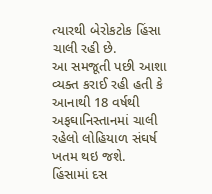ત્યારથી બેરોકટોક હિંસા ચાલી રહી છે.
આ સમજૂતી પછી આશા વ્યક્ત કરાઈ રહી હતી કે આનાથી 18 વર્ષથી અફઘાનિસ્તાનમાં ચાલી રહેલો લોહિયાળ સંઘર્ષ ખતમ થઇ જશે.
હિંસામાં દસ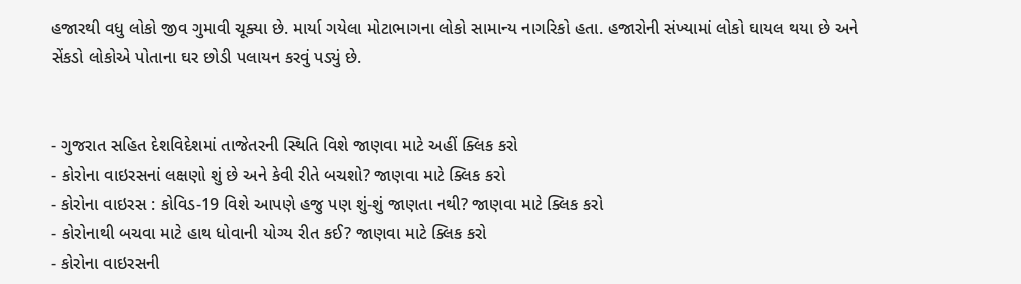હજારથી વધુ લોકો જીવ ગુમાવી ચૂક્યા છે. માર્યા ગયેલા મોટાભાગના લોકો સામાન્ય નાગરિકો હતા. હજારોની સંખ્યામાં લોકો ઘાયલ થયા છે અને સેંકડો લોકોએ પોતાના ઘર છોડી પલાયન કરવું પડ્યું છે.


- ગુજરાત સહિત દેશવિદેશમાં તાજેતરની સ્થિતિ વિશે જાણવા માટે અહીં ક્લિક કરો
- કોરોના વાઇરસનાં લક્ષણો શું છે અને કેવી રીતે બચશો? જાણવા માટે ક્લિક કરો
- કોરોના વાઇરસ : કોવિડ-19 વિશે આપણે હજુ પણ શું-શું જાણતા નથી? જાણવા માટે ક્લિક કરો
- કોરોનાથી બચવા માટે હાથ ધોવાની યોગ્ય રીત કઈ? જાણવા માટે ક્લિક કરો
- કોરોના વાઇરસની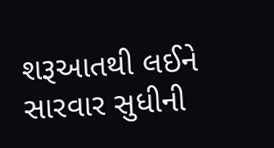શરૂઆતથી લઈને સારવાર સુધીની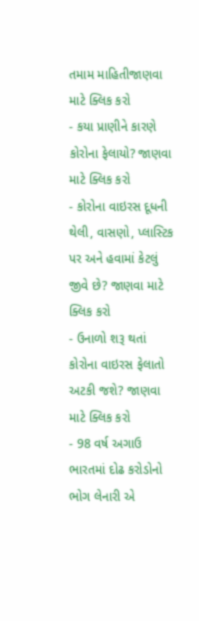તમામ માહિતીજાણવા માટે ક્લિક કરો
- કયા પ્રાણીને કારણે કોરોના ફેલાયો? જાણવા માટે ક્લિક કરો
- કોરોના વાઇરસ દૂધની થેલી, વાસણો, પ્લાસ્ટિક પર અને હવામાં કેટલું જીવે છે? જાણવા માટે ક્લિક કરો
- ઉનાળો શરૂ થતાં કોરોના વાઇરસ ફેલાતો અટકી જશે? જાણવા માટે ક્લિક કરો
- 98 વર્ષ અગાઉ ભારતમાં દોઢ કરોડોનો ભોગ લેનારી એ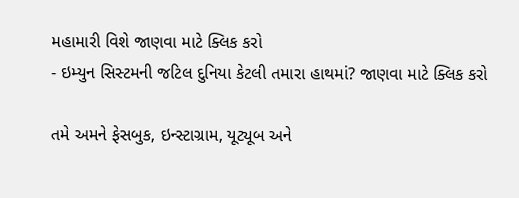મહામારી વિશે જાણવા માટે ક્લિક કરો
- ઇમ્યુન સિસ્ટમની જટિલ દુનિયા કેટલી તમારા હાથમાં? જાણવા માટે ક્લિક કરો

તમે અમને ફેસબુક, ઇન્સ્ટાગ્રામ, યૂટ્યૂબ અને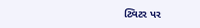ટ્વિટર પર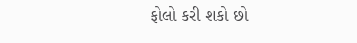ફોલો કરી શકો છો